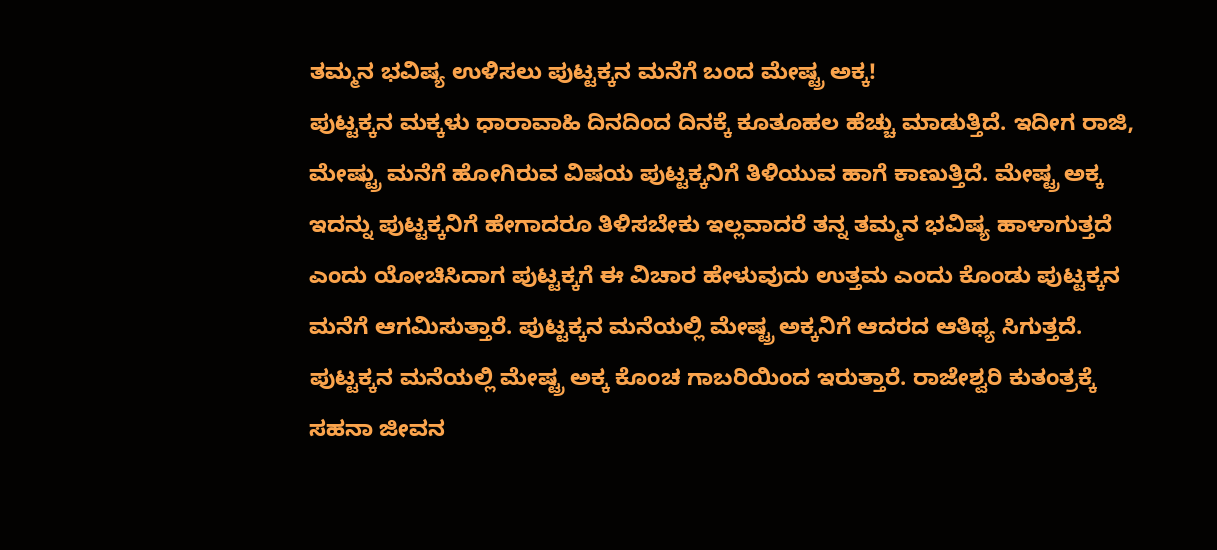ತಮ್ಮನ ಭವಿಷ್ಯ ಉಳಿಸಲು ಪುಟ್ಟಕ್ಕನ ಮನೆಗೆ ಬಂದ ಮೇಷ್ಟ್ರ ಅಕ್ಕ!
ಪುಟ್ಟಕ್ಕನ ಮಕ್ಕಳು ಧಾರಾವಾಹಿ ದಿನದಿಂದ ದಿನಕ್ಕೆ ಕೂತೂಹಲ ಹೆಚ್ಚು ಮಾಡುತ್ತಿದೆ. ಇದೀಗ ರಾಜಿ, ಮೇಷ್ಟ್ರು ಮನೆಗೆ ಹೋಗಿರುವ ವಿಷಯ ಪುಟ್ಟಕ್ಕನಿಗೆ ತಿಳಿಯುವ ಹಾಗೆ ಕಾಣುತ್ತಿದೆ. ಮೇಷ್ಟ್ರ ಅಕ್ಕ ಇದನ್ನು ಪುಟ್ಟಕ್ಕನಿಗೆ ಹೇಗಾದರೂ ತಿಳಿಸಬೇಕು ಇಲ್ಲವಾದರೆ ತನ್ನ ತಮ್ಮನ ಭವಿಷ್ಯ ಹಾಳಾಗುತ್ತದೆ ಎಂದು ಯೋಚಿಸಿದಾಗ ಪುಟ್ಟಕ್ಕಗೆ ಈ ವಿಚಾರ ಹೇಳುವುದು ಉತ್ತಮ ಎಂದು ಕೊಂಡು ಪುಟ್ಟಕ್ಕನ ಮನೆಗೆ ಆಗಮಿಸುತ್ತಾರೆ. ಪುಟ್ಟಕ್ಕನ ಮನೆಯಲ್ಲಿ ಮೇಷ್ಟ್ರ ಅಕ್ಕನಿಗೆ ಆದರದ ಆತಿಥ್ಯ ಸಿಗುತ್ತದೆ.
ಪುಟ್ಟಕ್ಕನ ಮನೆಯಲ್ಲಿ ಮೇಷ್ಟ್ರ ಅಕ್ಕ ಕೊಂಚ ಗಾಬರಿಯಿಂದ ಇರುತ್ತಾರೆ. ರಾಜೇಶ್ವರಿ ಕುತಂತ್ರಕ್ಕೆ ಸಹನಾ ಜೀವನ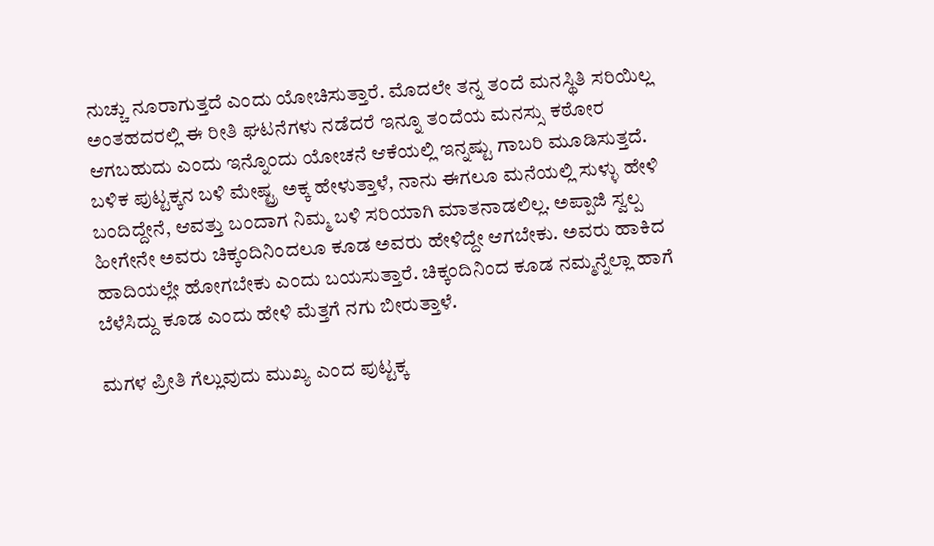ನುಚ್ಚು ನೂರಾಗುತ್ತದೆ ಎಂದು ಯೋಚಿಸುತ್ತಾರೆ. ಮೊದಲೇ ತನ್ನ ತಂದೆ ಮನಸ್ಥಿತಿ ಸರಿಯಿಲ್ಲ ಅಂತಹದರಲ್ಲಿ ಈ ರೀತಿ ಘಟನೆಗಳು ನಡೆದರೆ ಇನ್ನೂ ತಂದೆಯ ಮನಸ್ಸು ಕಠೋರ ಆಗಬಹುದು ಎಂದು ಇನ್ನೊಂದು ಯೋಚನೆ ಆಕೆಯಲ್ಲಿ ಇನ್ನಷ್ಟು ಗಾಬರಿ ಮೂಡಿಸುತ್ತದೆ.
ಬಳಿಕ ಪುಟ್ಟಕ್ಕನ ಬಳಿ ಮೇಷ್ಟ್ರ ಅಕ್ಕ ಹೇಳುತ್ತಾಳೆ, ನಾನು ಈಗಲೂ ಮನೆಯಲ್ಲಿ ಸುಳ್ಳು ಹೇಳಿ ಬಂದಿದ್ದೇನೆ, ಆವತ್ತು ಬಂದಾಗ ನಿಮ್ಮ ಬಳಿ ಸರಿಯಾಗಿ ಮಾತನಾಡಲಿಲ್ಲ. ಅಪ್ಪಾಜಿ ಸ್ವಲ್ಪ ಹೀಗೇನೇ ಅವರು ಚಿಕ್ಕಂದಿನಿಂದಲೂ ಕೂಡ ಅವರು ಹೇಳಿದ್ದೇ ಆಗಬೇಕು. ಅವರು ಹಾಕಿದ ಹಾದಿಯಲ್ಲೇ ಹೋಗಬೇಕು ಎಂದು ಬಯಸುತ್ತಾರೆ. ಚಿಕ್ಕಂದಿನಿಂದ ಕೂಡ ನಮ್ಮನ್ನೆಲ್ಲಾ ಹಾಗೆ ಬೆಳೆಸಿದ್ದು ಕೂಡ ಎಂದು ಹೇಳಿ ಮೆತ್ತಗೆ ನಗು ಬೀರುತ್ತಾಳೆ.

ಮಗಳ ಪ್ರೀತಿ ಗೆಲ್ಲುವುದು ಮುಖ್ಯ ಎಂದ ಪುಟ್ಟಕ್ಕ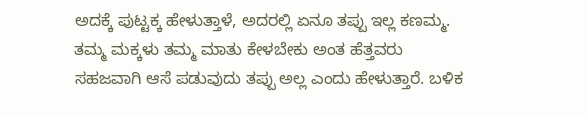ಅದಕ್ಕೆ ಪುಟ್ಟಕ್ಕ ಹೇಳುತ್ತಾಳೆ, ಅದರಲ್ಲಿ ಏನೂ ತಪ್ಪು ಇಲ್ಲ ಕಣಮ್ಮ. ತಮ್ಮ ಮಕ್ಕಳು ತಮ್ಮ ಮಾತು ಕೇಳಬೇಕು ಅಂತ ಹೆತ್ತವರು ಸಹಜವಾಗಿ ಆಸೆ ಪಡುವುದು ತಪ್ಪು ಅಲ್ಲ ಎಂದು ಹೇಳುತ್ತಾರೆ. ಬಳಿಕ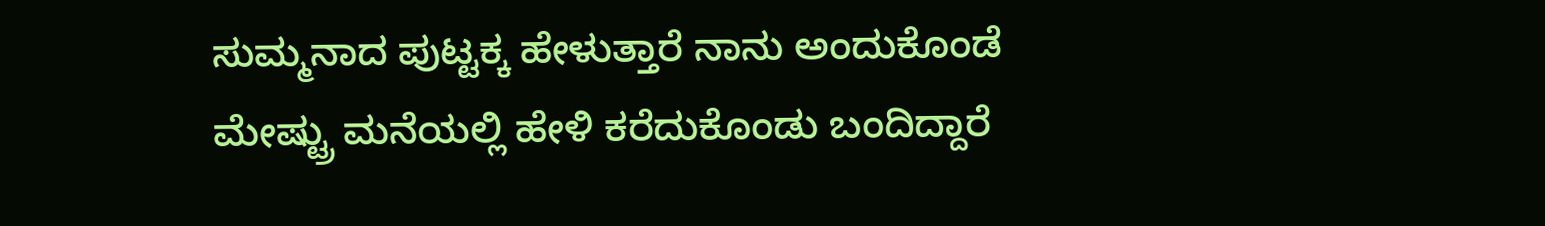ಸುಮ್ಮನಾದ ಪುಟ್ಟಕ್ಕ ಹೇಳುತ್ತಾರೆ ನಾನು ಅಂದುಕೊಂಡೆ ಮೇಷ್ಟ್ರು ಮನೆಯಲ್ಲಿ ಹೇಳಿ ಕರೆದುಕೊಂಡು ಬಂದಿದ್ದಾರೆ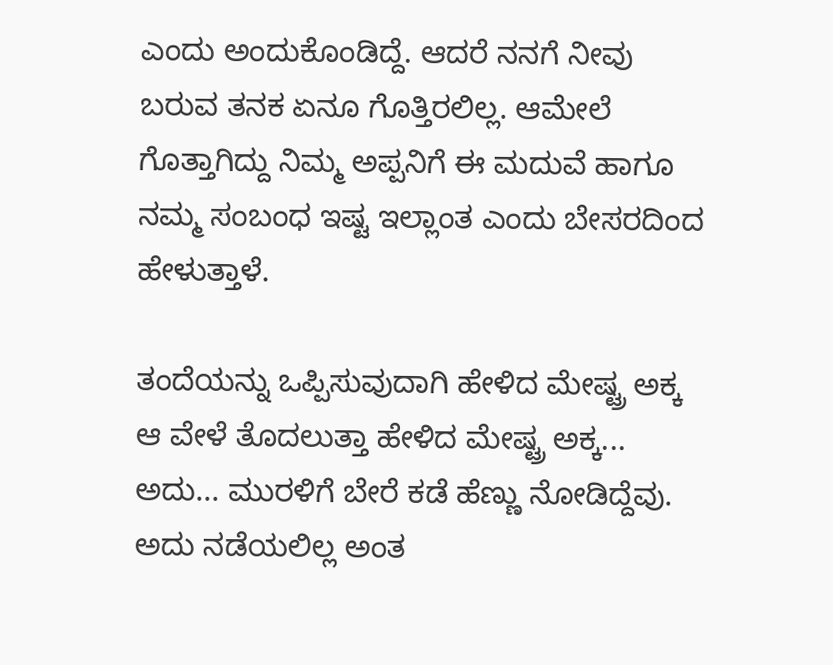ಎಂದು ಅಂದುಕೊಂಡಿದ್ದೆ. ಆದರೆ ನನಗೆ ನೀವು ಬರುವ ತನಕ ಏನೂ ಗೊತ್ತಿರಲಿಲ್ಲ. ಆಮೇಲೆ ಗೊತ್ತಾಗಿದ್ದು ನಿಮ್ಮ ಅಪ್ಪನಿಗೆ ಈ ಮದುವೆ ಹಾಗೂ ನಮ್ಮ ಸಂಬಂಧ ಇಷ್ಟ ಇಲ್ಲಾಂತ ಎಂದು ಬೇಸರದಿಂದ ಹೇಳುತ್ತಾಳೆ.

ತಂದೆಯನ್ನು ಒಪ್ಪಿಸುವುದಾಗಿ ಹೇಳಿದ ಮೇಷ್ಟ್ರ ಅಕ್ಕ
ಆ ವೇಳೆ ತೊದಲುತ್ತಾ ಹೇಳಿದ ಮೇಷ್ಟ್ರ ಅಕ್ಕ... ಅದು... ಮುರಳಿಗೆ ಬೇರೆ ಕಡೆ ಹೆಣ್ಣು ನೋಡಿದ್ದೆವು. ಅದು ನಡೆಯಲಿಲ್ಲ ಅಂತ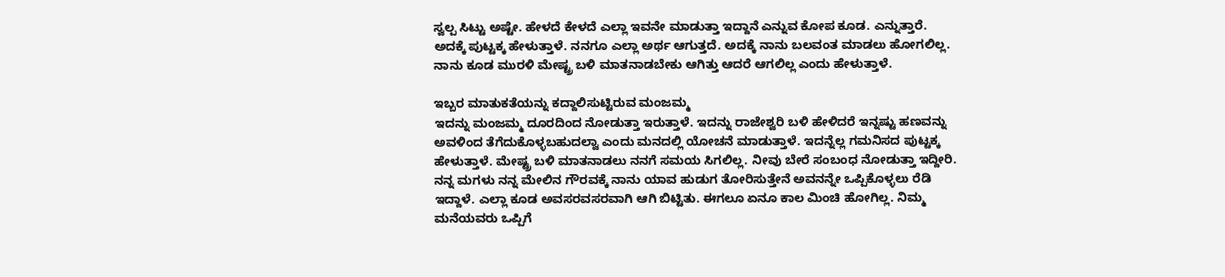ಸ್ವಲ್ಪ ಸಿಟ್ಟು ಅಷ್ಟೇ. ಹೇಳದೆ ಕೇಳದೆ ಎಲ್ಲಾ ಇವನೇ ಮಾಡುತ್ತಾ ಇದ್ದಾನೆ ಎನ್ನುವ ಕೋಪ ಕೂಡ. ಎನ್ನುತ್ತಾರೆ. ಅದಕ್ಕೆ ಪುಟ್ಟಕ್ಕ ಹೇಳುತ್ತಾಳೆ. ನನಗೂ ಎಲ್ಲಾ ಅರ್ಥ ಆಗುತ್ತದೆ. ಅದಕ್ಕೆ ನಾನು ಬಲವಂತ ಮಾಡಲು ಹೋಗಲಿಲ್ಲ. ನಾನು ಕೂಡ ಮುರಳಿ ಮೇಷ್ಟ್ರ ಬಳಿ ಮಾತನಾಡಬೇಕು ಆಗಿತ್ತು ಆದರೆ ಆಗಲಿಲ್ಲ ಎಂದು ಹೇಳುತ್ತಾಳೆ.

ಇಬ್ಬರ ಮಾತುಕತೆಯನ್ನು ಕದ್ದಾಲಿಸುಟ್ಟಿರುವ ಮಂಜಮ್ಮ
ಇದನ್ನು ಮಂಜಮ್ಮ ದೂರದಿಂದ ನೋಡುತ್ತಾ ಇರುತ್ತಾಳೆ. ಇದನ್ನು ರಾಜೇಶ್ವರಿ ಬಳಿ ಹೇಳಿದರೆ ಇನ್ನಷ್ಟು ಹಣವನ್ನು ಅವಳಿಂದ ತೆಗೆದುಕೊಳ್ಳಬಹುದಲ್ವಾ ಎಂದು ಮನದಲ್ಲಿ ಯೋಚನೆ ಮಾಡುತ್ತಾಳೆ. ಇದನ್ನೆಲ್ಲ ಗಮನಿಸದ ಪುಟ್ಟಕ್ಕ ಹೇಳುತ್ತಾಳೆ. ಮೇಷ್ಟ್ರ ಬಳಿ ಮಾತನಾಡಲು ನನಗೆ ಸಮಯ ಸಿಗಲಿಲ್ಲ. ನೀವು ಬೇರೆ ಸಂಬಂಧ ನೋಡುತ್ತಾ ಇದ್ದೀರಿ. ನನ್ನ ಮಗಳು ನನ್ನ ಮೇಲಿನ ಗೌರವಕ್ಕೆ ನಾನು ಯಾವ ಹುಡುಗ ತೋರಿಸುತ್ತೇನೆ ಅವನನ್ನೇ ಒಪ್ಪಿಕೊಳ್ಳಲು ರೆಡಿ ಇದ್ದಾಳೆ. ಎಲ್ಲಾ ಕೂಡ ಅವಸರವಸರವಾಗಿ ಆಗಿ ಬಿಟ್ಟಿತು. ಈಗಲೂ ಏನೂ ಕಾಲ ಮಿಂಚಿ ಹೋಗಿಲ್ಲ. ನಿಮ್ಮ ಮನೆಯವರು ಒಪ್ಪಿಗೆ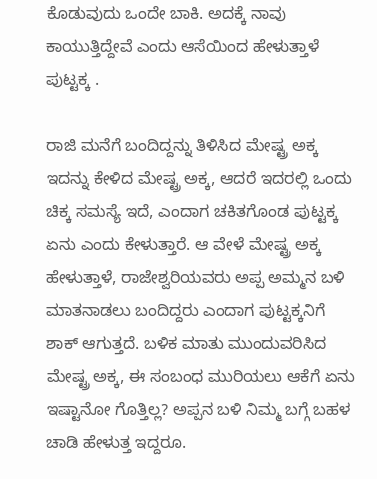ಕೊಡುವುದು ಒಂದೇ ಬಾಕಿ. ಅದಕ್ಕೆ ನಾವು ಕಾಯುತ್ತಿದ್ದೇವೆ ಎಂದು ಆಸೆಯಿಂದ ಹೇಳುತ್ತಾಳೆ ಪುಟ್ಟಕ್ಕ .

ರಾಜಿ ಮನೆಗೆ ಬಂದಿದ್ದನ್ನು ತಿಳಿಸಿದ ಮೇಷ್ಟ್ರ ಅಕ್ಕ
ಇದನ್ನು ಕೇಳಿದ ಮೇಷ್ಟ್ರ ಅಕ್ಕ, ಆದರೆ ಇದರಲ್ಲಿ ಒಂದು ಚಿಕ್ಕ ಸಮಸ್ಯೆ ಇದೆ, ಎಂದಾಗ ಚಕಿತಗೊಂಡ ಪುಟ್ಟಕ್ಕ ಏನು ಎಂದು ಕೇಳುತ್ತಾರೆ. ಆ ವೇಳೆ ಮೇಷ್ಟ್ರ ಅಕ್ಕ ಹೇಳುತ್ತಾಳೆ, ರಾಜೇಶ್ವರಿಯವರು ಅಪ್ಪ ಅಮ್ಮನ ಬಳಿ ಮಾತನಾಡಲು ಬಂದಿದ್ದರು ಎಂದಾಗ ಪುಟ್ಟಕ್ಕನಿಗೆ ಶಾಕ್ ಆಗುತ್ತದೆ. ಬಳಿಕ ಮಾತು ಮುಂದುವರಿಸಿದ ಮೇಷ್ಟ್ರ ಅಕ್ಕ, ಈ ಸಂಬಂಧ ಮುರಿಯಲು ಆಕೆಗೆ ಏನು ಇಷ್ಟಾನೋ ಗೊತ್ತಿಲ್ಲ? ಅಪ್ಪನ ಬಳಿ ನಿಮ್ಮ ಬಗ್ಗೆ ಬಹಳ ಚಾಡಿ ಹೇಳುತ್ತ ಇದ್ದರೂ.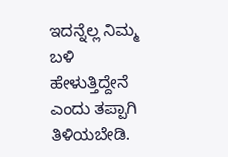ಇದನ್ನೆಲ್ಲ ನಿಮ್ಮ ಬಳಿ ಹೇಳುತ್ತಿದ್ದೇನೆ ಎಂದು ತಪ್ಪಾಗಿ ತಿಳಿಯಬೇಡಿ.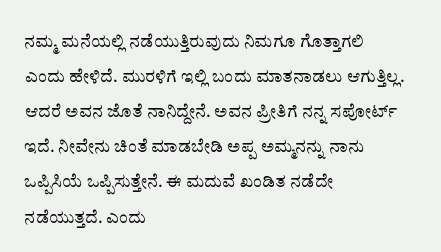ನಮ್ಮ ಮನೆಯಲ್ಲಿ ನಡೆಯುತ್ತಿರುವುದು ನಿಮಗೂ ಗೊತ್ತಾಗಲಿ ಎಂದು ಹೇಳಿದೆ. ಮುರಳಿಗೆ ಇಲ್ಲಿ ಬಂದು ಮಾತನಾಡಲು ಆಗುತ್ತಿಲ್ಲ. ಆದರೆ ಅವನ ಜೊತೆ ನಾನಿದ್ದೇನೆ. ಅವನ ಪ್ರೀತಿಗೆ ನನ್ನ ಸಪೋರ್ಟ್ ಇದೆ. ನೀವೇನು ಚಿಂತೆ ಮಾಡಬೇಡಿ ಅಪ್ಪ ಅಮ್ಮನನ್ನು ನಾನು ಒಪ್ಪಿಸಿಯೆ ಒಪ್ಪಿಸುತ್ತೇನೆ. ಈ ಮದುವೆ ಖಂಡಿತ ನಡೆದೇ ನಡೆಯುತ್ತದೆ. ಎಂದು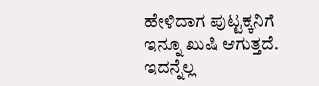ಹೇಳಿದಾಗ ಪುಟ್ಟಕ್ಕನಿಗೆ ಇನ್ನೂ ಖುಷಿ ಆಗುತ್ತದೆ. ಇದನ್ನೆಲ್ಲ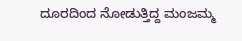ದೂರದಿಂದ ನೋಡುತ್ತಿದ್ದ ಮಂಜಮ್ಮ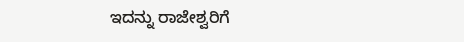ಇದನ್ನು ರಾಜೇಶ್ವರಿಗೆ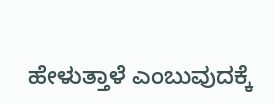ಹೇಳುತ್ತಾಳೆ ಎಂಬುವುದಕ್ಕೆ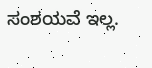ಸಂಶಯವೆ ಇಲ್ಲ.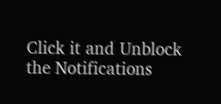Click it and Unblock the Notifications